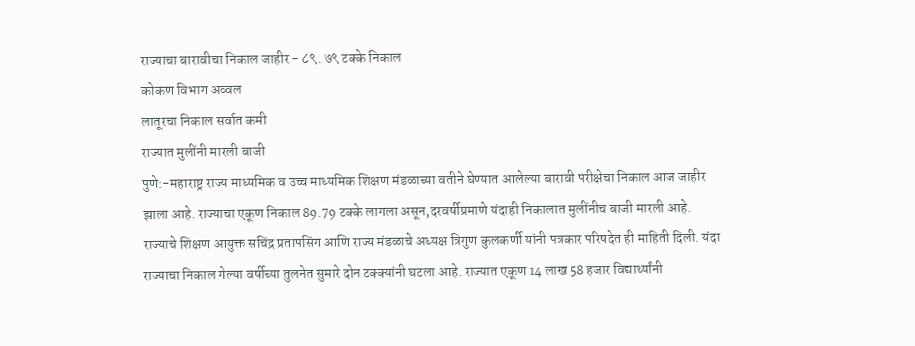राज्याचा बारावीचा निकाल जाहीर - ८९. ७९ टक्के निकाल
कोकण विभाग अव्वल
लातूरचा निकाल सर्वात कमी
राज्यात मुलींनी मारली बाजी
पुणे:-महाराष्ट्र राज्य माध्यमिक व उच्च माध्यमिक शिक्षण मंडळाच्या वतीने घेण्यात आलेल्या बारावी परीक्षेचा निकाल आज जाहीर झाला आहे. राज्याचा एकूण निकाल 89.79 टक्के लागला असून,दरवर्षीप्रमाणे यंदाही निकालात मुलींनीच बाजी मारली आहे. राज्याचे शिक्षण आयुक्त सचिंद्र प्रतापसिंग आणि राज्य मंडळाचे अध्यक्ष त्रिगुण कुलकर्णी यांनी पत्रकार परिषदेत ही माहिती दिली. यंदा राज्याचा निकाल गेल्या वर्षीच्या तुलनेत सुमारे दोन टक्क्यांनी घटला आहे. राज्यात एकूण 14 लाख 58 हजार विद्यार्थ्यांनी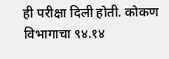ही परीक्षा दिली होती. कोकण विभागाचा ९४.१४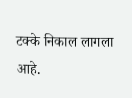टक्के निकाल लागला आहे.